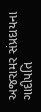અજરામર સંપ્રદાયના ગાદીપતિ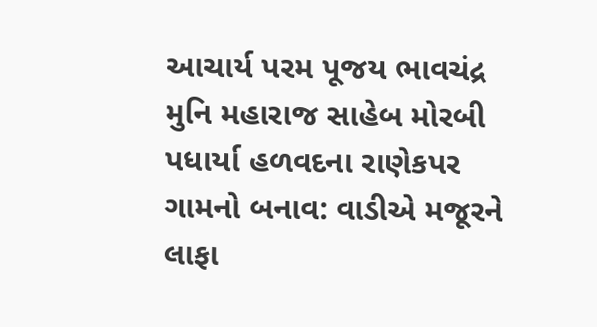આચાર્ય પરમ પૂજય ભાવચંદ્ર મુનિ મહારાજ સાહેબ મોરબી પધાર્યા હળવદના રાણેકપર ગામનો બનાવ: વાડીએ મજૂરને લાફા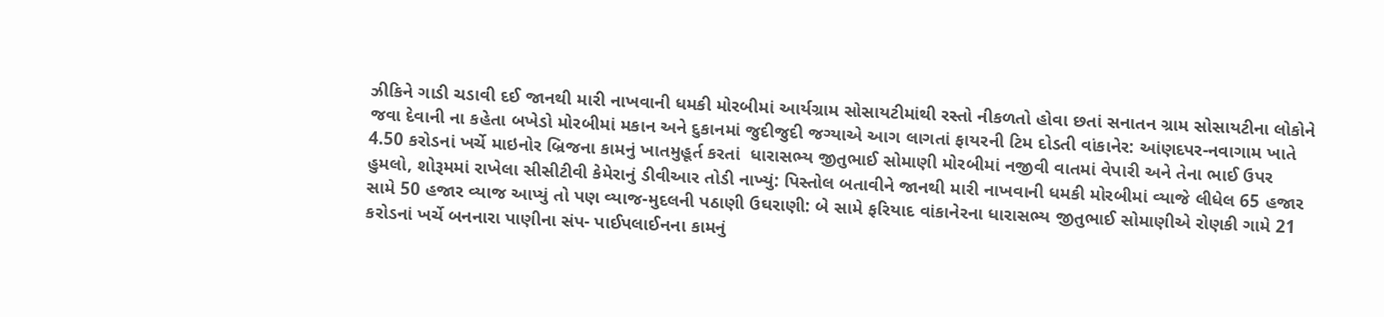ઝીકિને ગાડી ચડાવી દઈ જાનથી મારી નાખવાની ધમકી મોરબીમાં આર્યગ્રામ સોસાયટીમાંથી રસ્તો નીકળતો હોવા છતાં સનાતન ગ્રામ સોસાયટીના લોકોને જવા દેવાની ના કહેતા બખેડો મોરબીમાં મકાન અને દુકાનમાં જુદીજુદી જગ્યાએ આગ લાગતાં ફાયરની ટિમ દોડતી વાંકાનેર: આંણદપર-નવાગામ ખાતે 4.50 કરોડનાં ખર્ચે માઇનોર બ્રિજના કામનું ખાતમુહૂર્ત કરતાં  ધારાસભ્ય જીતુભાઈ સોમાણી મોરબીમાં નજીવી વાતમાં વેપારી અને તેના ભાઈ ઉપર હુમલો, શોરૂમમાં રાખેલા સીસીટીવી કેમેરાનું ડીવીઆર તોડી નાખ્યું: પિસ્તોલ બતાવીને જાનથી મારી નાખવાની ધમકી મોરબીમાં વ્યાજે લીધેલ 65 હજાર સામે 50 હજાર વ્યાજ આપ્યું તો પણ વ્યાજ-મુદલની પઠાણી ઉઘરાણી: બે સામે ફરિયાદ વાંકાનેરના ધારાસભ્ય જીતુભાઈ સોમાણીએ રોણકી ગામે 21 કરોડનાં ખર્ચે બનનારા પાણીના સંપ- પાઈપલાઈનના કામનું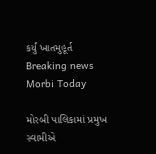કર્યું ખાતમુહૂર્ત
Breaking news
Morbi Today

મોરબી પાલિકામાં પ્રમુખ સ્વામીએ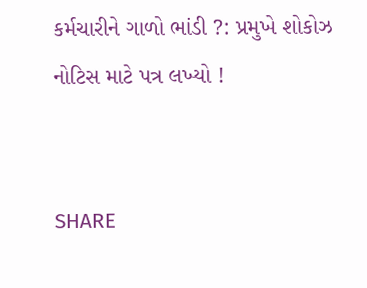કર્મચારીને ગાળો ભાંડી ?: પ્રમુખે શોકોઝ નોટિસ માટે પત્ર લખ્યો !


SHARE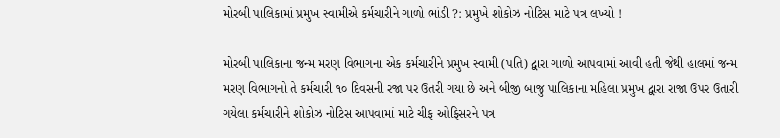મોરબી પાલિકામાં પ્રમુખ સ્વામીએ કર્મચારીને ગાળો ભાંડી ?: પ્રમુખે શોકોઝ નોટિસ માટે પત્ર લખ્યો !

મોરબી પાલિકાના જન્મ મરણ વિભાગના એક કર્મચારીને પ્રમુખ સ્વામી (પતિ) દ્વારા ગાળો આપવામાં આવી હતી જેથી હાલમાં જન્મ મરણ વિભાગનો તે કર્મચારી ૧૦ દિવસની રજા પર ઉતરી ગયા છે અને બીજી બાજુ પાલિકાના મહિલા પ્રમુખ દ્વારા રાજા ઉપર ઉતારી ગયેલા કર્મચારીને શોકોઝ નોટિસ આપવામાં માટે ચીફ ઓફિસરને પત્ર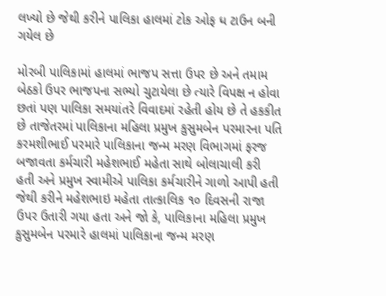લખ્યો છે જેથી કરીને પાલિકા હાલમાં ટોક ઓફ ધ ટાઉન બની ગયેલ છે

મોરબી પાલિકામાં હાલમાં ભાજપ સત્તા ઉપર છે અને તમામ બેઠકો ઉપર ભાજપના સભ્યો ચુટાયેલા છે ત્યારે વિપક્ષ ન હોવા છતાં પણ પાલિકા સમયાંતરે વિવાદમાં રહેતી હોય છે તે હકકીત છે તાજેતરમાં પાલિકાના મહિલા પ્રમુખ કુસુમબેન પરમારના પતિ કરમશીભાઈ પરમારે પાલિકાના જન્મ મરણ વિભાગમાં ફરજ બજાવતા કર્મચારી મહેશભાઈ મહેતા સાથે બોલાચાલી કરી હતી અને પ્રમુખ સ્વામીએ પાલિકા કર્મચારીને ગાળો આપી હતી જેથી કરીને મહેશભાઇ મહેતા તાત્કાલિક ૧૦ દિવસની રાજા ઉપર ઉતારી ગયા હતા અને જો કે, પાલિકાના મહિલા પ્રમુખ કુસુમબેન પરમારે હાલમાં પાલિકાના જન્મ મરણ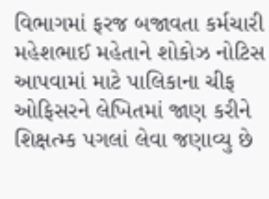વિભાગમાં ફરજ બજાવતા કર્મચારી મહેશભાઈ મહેતાને શોકોઝ નોટિસ આપવામાં માટે પાલિકાના ચીફ ઓફિસરને લેખિતમાં જાણ કરીને શિક્ષત્મ્ક પગલાં લેવા જણાવ્યુ છે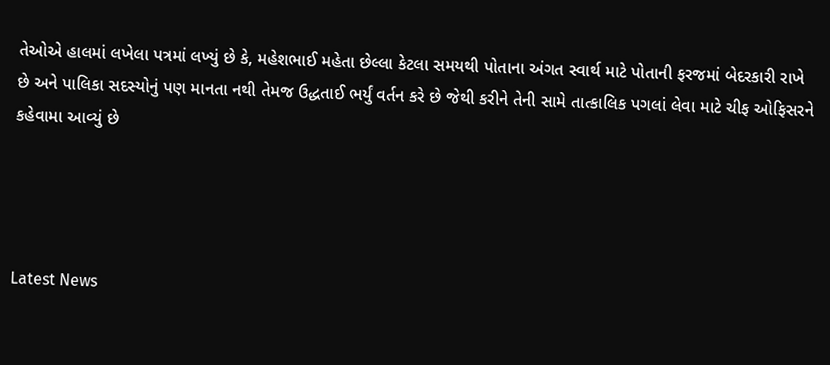તેઓએ હાલમાં લખેલા પત્રમાં લખ્યું છે કે, મહેશભાઈ મહેતા છેલ્લા કેટલા સમયથી પોતાના અંગત સ્વાર્થ માટે પોતાની ફરજમાં બેદરકારી રાખે છે અને પાલિકા સદસ્યોનું પણ માનતા નથી તેમજ ઉદ્ધતાઈ ભર્યું વર્તન કરે છે જેથી કરીને તેની સામે તાત્કાલિક પગલાં લેવા માટે ચીફ ઓફિસરને કહેવામા આવ્યું છે




Latest News